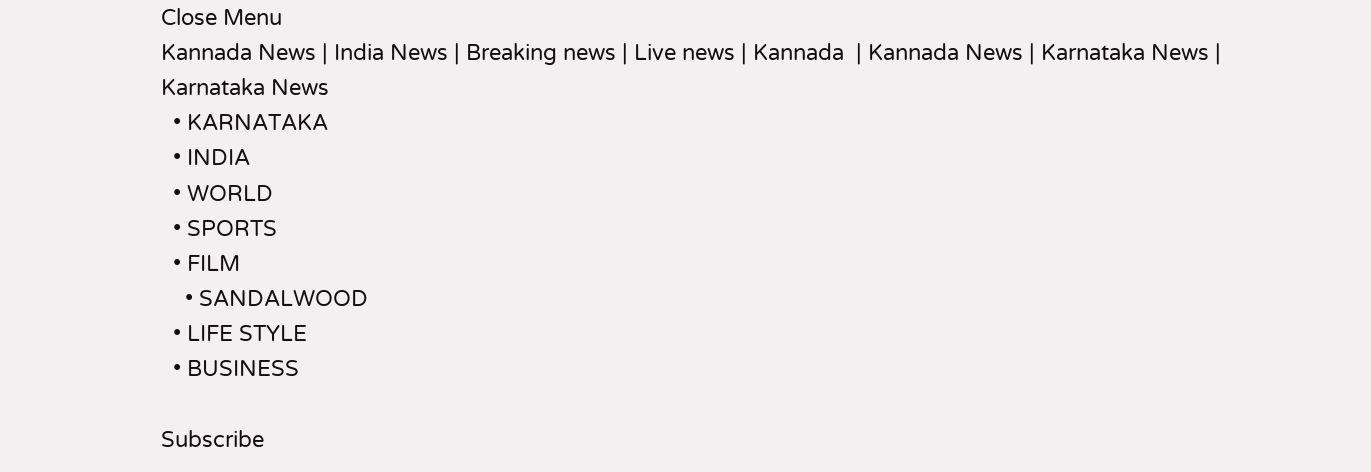Close Menu
Kannada News | India News | Breaking news | Live news | Kannada  | Kannada News | Karnataka News | Karnataka News
  • KARNATAKA
  • INDIA
  • WORLD
  • SPORTS
  • FILM
    • SANDALWOOD
  • LIFE STYLE
  • BUSINESS

Subscribe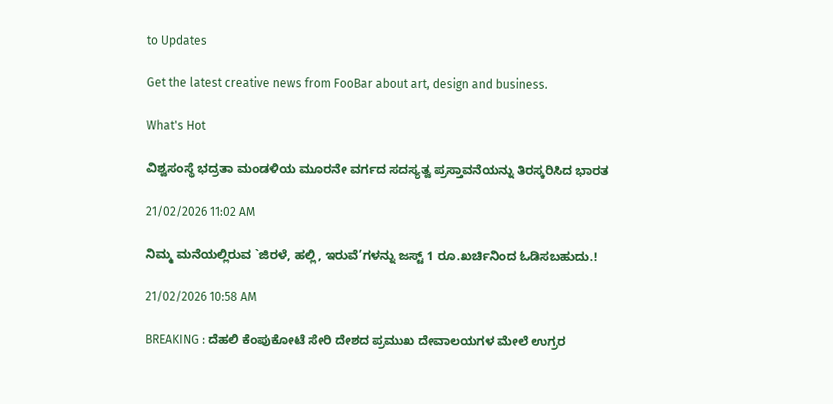to Updates

Get the latest creative news from FooBar about art, design and business.

What's Hot

ವಿಶ್ವಸಂಸ್ಥೆ ಭದ್ರತಾ ಮಂಡಳಿಯ ಮೂರನೇ ವರ್ಗದ ಸದಸ್ಯತ್ವ ಪ್ರಸ್ತಾವನೆಯನ್ನು ತಿರಸ್ಕರಿಸಿದ ಭಾರತ

21/02/2026 11:02 AM

ನಿಮ್ಮ ಮನೆಯಲ್ಲಿರುವ `ಜಿರಳೆ, ಹಲ್ಲಿ, ಇರುವೆ’ಗಳನ್ನು ಜಸ್ಟ್ 1 ರೂ.ಖರ್ಚಿನಿಂದ ಓಡಿಸಬಹುದು.!

21/02/2026 10:58 AM

BREAKING : ದೆಹಲಿ ಕೆಂಪುಕೋಟೆ ಸೇರಿ ದೇಶದ ಪ್ರಮುಖ ದೇವಾಲಯಗಳ ಮೇಲೆ ಉಗ್ರರ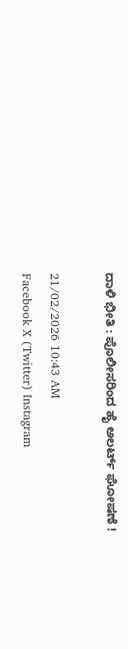ದಾಳಿ ಭೀತಿ : ಪೊಲೀಸರಿಂದ ಹೈ ಅಲರ್ಟ್ ಘೋಷಣೆ !

21/02/2026 10:43 AM
Facebook X (Twitter) Instagram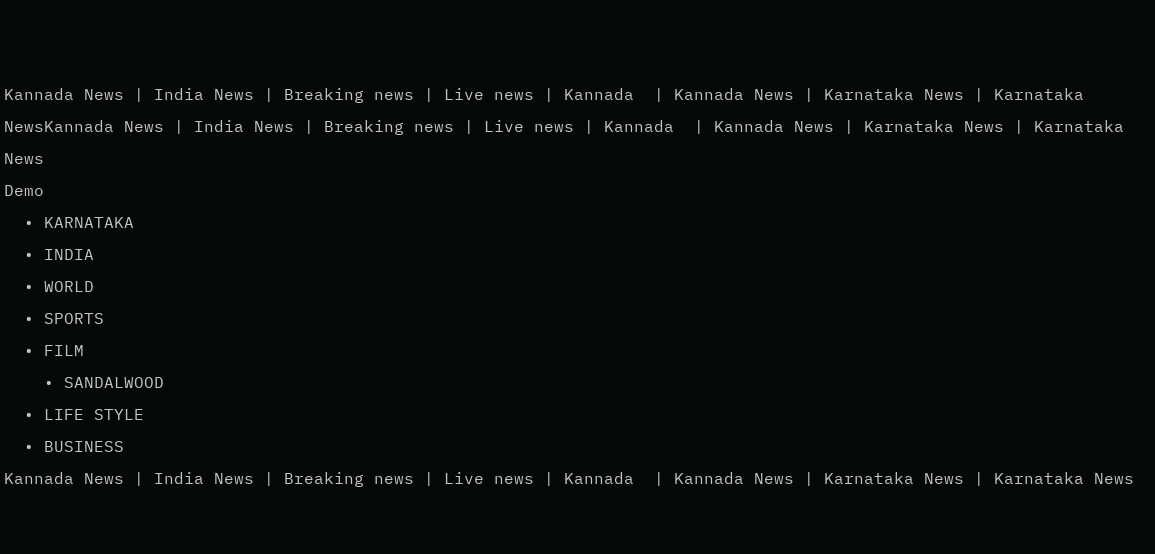Kannada News | India News | Breaking news | Live news | Kannada  | Kannada News | Karnataka News | Karnataka NewsKannada News | India News | Breaking news | Live news | Kannada  | Kannada News | Karnataka News | Karnataka News
Demo
  • KARNATAKA
  • INDIA
  • WORLD
  • SPORTS
  • FILM
    • SANDALWOOD
  • LIFE STYLE
  • BUSINESS
Kannada News | India News | Breaking news | Live news | Kannada  | Kannada News | Karnataka News | Karnataka News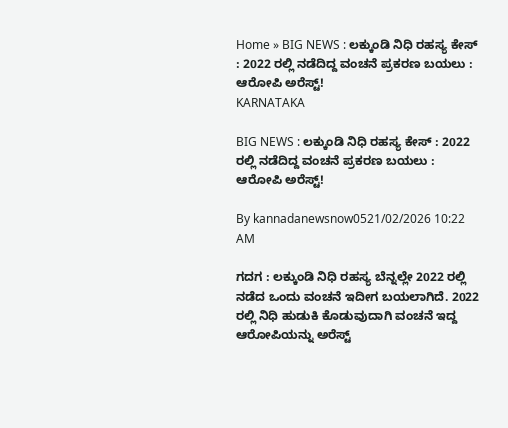Home » BIG NEWS : ಲಕ್ಕುಂಡಿ ನಿಧಿ ರಹಸ್ಯ ಕೇಸ್ : 2022 ರಲ್ಲಿ ನಡೆದಿದ್ದ ವಂಚನೆ ಪ್ರಕರಣ ಬಯಲು : ಆರೋಪಿ ಅರೆಸ್ಟ್!
KARNATAKA

BIG NEWS : ಲಕ್ಕುಂಡಿ ನಿಧಿ ರಹಸ್ಯ ಕೇಸ್ : 2022 ರಲ್ಲಿ ನಡೆದಿದ್ದ ವಂಚನೆ ಪ್ರಕರಣ ಬಯಲು : ಆರೋಪಿ ಅರೆಸ್ಟ್!

By kannadanewsnow0521/02/2026 10:22 AM

ಗದಗ : ಲಕ್ಕುಂಡಿ ನಿಧಿ ರಹಸ್ಯ ಬೆನ್ನಲ್ಲೇ 2022 ರಲ್ಲಿ ನಡೆದ ಒಂದು ವಂಚನೆ ಇದೀಗ ಬಯಲಾಗಿದೆ. 2022 ರಲ್ಲಿ ನಿಧಿ ಹುಡುಕಿ ಕೊಡುವುದಾಗಿ ವಂಚನೆ ಇದ್ದ ಆರೋಪಿಯನ್ನು ಅರೆಸ್ಟ್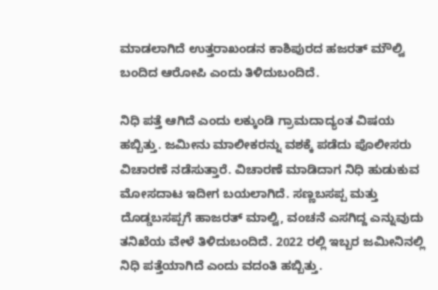ಮಾಡಲಾಗಿದೆ ಉತ್ತರಾಖಂಡನ ಕಾಶಿಪುರದ ಹಜರತ್ ಮೌಲ್ವಿ ಬಂದಿದ ಆರೋಪಿ ಎಂದು ತಿಳಿದುಬಂದಿದೆ.

ನಿಧಿ ಪತ್ತೆ ಆಗಿದೆ ಎಂದು ಲಕ್ಕುಂಡಿ ಗ್ರಾಮದಾದ್ಯಂತ ವಿಷಯ ಹಬ್ಬಿತ್ತು. ಜಮೀನು ಮಾಲೀಕರನ್ನು ವಶಕ್ಕೆ ಪಡೆದು ಪೊಲೀಸರು ವಿಚಾರಣೆ ನಡೆಸುತ್ತಾರೆ. ವಿಚಾರಣೆ ಮಾಡಿದಾಗ ನಿಧಿ ಹುಡುಕುವ ಮೋಸದಾಟ ಇದೀಗ ಬಯಲಾಗಿದೆ. ಸಣ್ಣಬಸಪ್ಪ ಮತ್ತು ದೊಡ್ಡಬಸಪ್ಪಗೆ ಹಾಜರತ್ ಮಾಲ್ವಿ, ವಂಚನೆ ಎಸಗಿದ್ದ ಎನ್ನುವುದು ತನಿಖೆಯ ವೇಳೆ ತಿಳಿದುಬಂದಿದೆ. 2022 ರಲ್ಲಿ ಇಬ್ಬರ ಜಮೀನಿನಲ್ಲಿ ನಿಧಿ ಪತ್ತೆಯಾಗಿದೆ ಎಂದು ವದಂತಿ ಹಬ್ಬಿತ್ತು.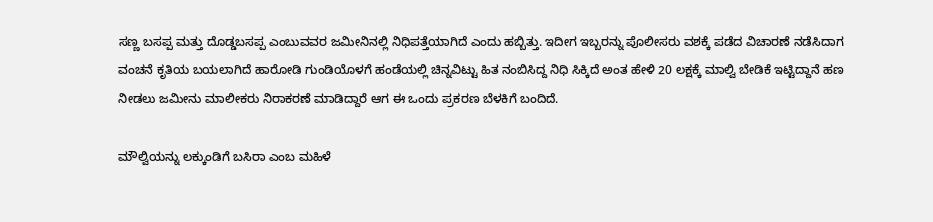ಸಣ್ಣ ಬಸಪ್ಪ ಮತ್ತು ದೊಡ್ಡಬಸಪ್ಪ ಎಂಬುವವರ ಜಮೀನಿನಲ್ಲಿ ನಿಧಿಪತ್ತೆಯಾಗಿದೆ ಎಂದು ಹಬ್ಬಿತ್ತು. ಇದೀಗ ಇಬ್ಬರನ್ನು ಪೊಲೀಸರು ವಶಕ್ಕೆ ಪಡೆದ ವಿಚಾರಣೆ ನಡೆಸಿದಾಗ ವಂಚನೆ ಕೃತಿಯ ಬಯಲಾಗಿದೆ ಹಾರೋಡಿ ಗುಂಡಿಯೊಳಗೆ ಹಂಡೆಯಲ್ಲಿ ಚಿನ್ನವಿಟ್ಟು ಹಿತ ನಂಬಿಸಿದ್ದ ನಿಧಿ ಸಿಕ್ಕಿದೆ ಅಂತ ಹೇಳಿ 20 ಲಕ್ಷಕ್ಕೆ ಮಾಲ್ವಿ ಬೇಡಿಕೆ ಇಟ್ಟಿದ್ದಾನೆ ಹಣ ನೀಡಲು ಜಮೀನು ಮಾಲೀಕರು ನಿರಾಕರಣೆ ಮಾಡಿದ್ದಾರೆ ಆಗ ಈ ಒಂದು ಪ್ರಕರಣ ಬೆಳಕಿಗೆ ಬಂದಿದೆ.

ಮೌಲ್ವಿಯನ್ನು ಲಕ್ಕುಂಡಿಗೆ ಬಸಿರಾ ಎಂಬ ಮಹಿಳೆ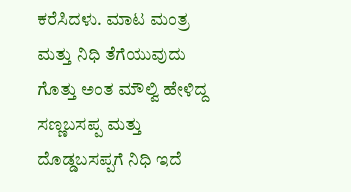ಕರೆಸಿದಳು. ಮಾಟ ಮಂತ್ರ ಮತ್ತು ನಿಧಿ ತೆಗೆಯುವುದು ಗೊತ್ತು ಅಂತ ಮೌಲ್ವಿ ಹೇಳಿದ್ದ ಸಣ್ಣಬಸಪ್ಪ ಮತ್ತು ದೊಡ್ಡಬಸಪ್ಪಗೆ ನಿಧಿ ಇದೆ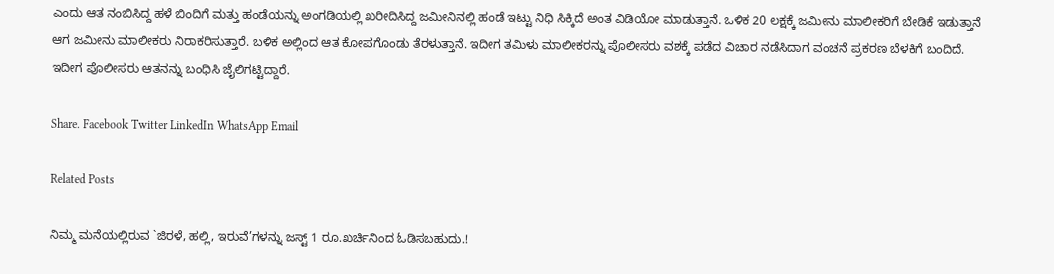ಎಂದು ಆತ ನಂಬಿಸಿದ್ದ ಹಳೆ ಬಿಂದಿಗೆ ಮತ್ತು ಹಂಡೆಯನ್ನು ಅಂಗಡಿಯಲ್ಲಿ ಖರೀದಿಸಿದ್ದ ಜಮೀನಿನಲ್ಲಿ ಹಂಡೆ ಇಟ್ಟು ನಿಧಿ ಸಿಕ್ಕಿದೆ ಅಂತ ವಿಡಿಯೋ ಮಾಡುತ್ತಾನೆ. ಒಳಿಕ 20 ಲಕ್ಷಕ್ಕೆ ಜಮೀನು ಮಾಲೀಕರಿಗೆ ಬೇಡಿಕೆ ಇಡುತ್ತಾನೆ ಆಗ ಜಮೀನು ಮಾಲೀಕರು ನಿರಾಕರಿಸುತ್ತಾರೆ. ಬಳಿಕ ಅಲ್ಲಿಂದ ಆತ ಕೋಪಗೊಂಡು ತೆರಳುತ್ತಾನೆ. ಇದೀಗ ತಮಿಳು ಮಾಲೀಕರನ್ನು ಪೊಲೀಸರು ವಶಕ್ಕೆ ಪಡೆದ ವಿಚಾರ ನಡೆಸಿದಾಗ ವಂಚನೆ ಪ್ರಕರಣ ಬೆಳಕಿಗೆ ಬಂದಿದೆ. ಇದೀಗ ಪೊಲೀಸರು ಆತನನ್ನು ಬಂಧಿಸಿ ಜೈಲಿಗಟ್ಟಿದ್ದಾರೆ.

Share. Facebook Twitter LinkedIn WhatsApp Email

Related Posts

ನಿಮ್ಮ ಮನೆಯಲ್ಲಿರುವ `ಜಿರಳೆ, ಹಲ್ಲಿ, ಇರುವೆ’ಗಳನ್ನು ಜಸ್ಟ್ 1 ರೂ.ಖರ್ಚಿನಿಂದ ಓಡಿಸಬಹುದು.!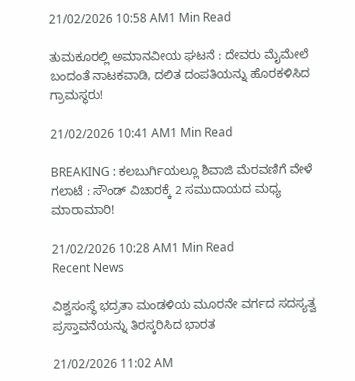21/02/2026 10:58 AM1 Min Read

ತುಮಕೂರಲ್ಲಿ ಅಮಾನವೀಯ ಘಟನೆ : ದೇವರು ಮೈಮೇಲೆ ಬಂದಂತೆ ನಾಟಕವಾಡಿ, ದಲಿತ ದಂಪತಿಯನ್ನು ಹೊರಕಳಿಸಿದ ಗ್ರಾಮಸ್ಥರು!

21/02/2026 10:41 AM1 Min Read

BREAKING : ಕಲಬುರ್ಗಿಯಲ್ಲೂ ಶಿವಾಜಿ ಮೆರವಣಿಗೆ ವೇಳೆ ಗಲಾಟೆ : ಸೌಂಡ್ ವಿಚಾರಕ್ಕೆ 2 ಸಮುದಾಯದ ಮಧ್ಯ ಮಾರಾಮಾರಿ!

21/02/2026 10:28 AM1 Min Read
Recent News

ವಿಶ್ವಸಂಸ್ಥೆ ಭದ್ರತಾ ಮಂಡಳಿಯ ಮೂರನೇ ವರ್ಗದ ಸದಸ್ಯತ್ವ ಪ್ರಸ್ತಾವನೆಯನ್ನು ತಿರಸ್ಕರಿಸಿದ ಭಾರತ

21/02/2026 11:02 AM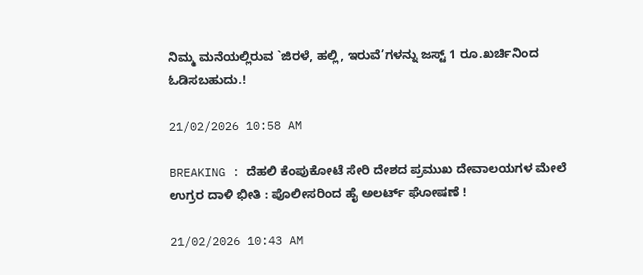ನಿಮ್ಮ ಮನೆಯಲ್ಲಿರುವ `ಜಿರಳೆ, ಹಲ್ಲಿ, ಇರುವೆ’ಗಳನ್ನು ಜಸ್ಟ್ 1 ರೂ.ಖರ್ಚಿನಿಂದ ಓಡಿಸಬಹುದು.!

21/02/2026 10:58 AM

BREAKING : ದೆಹಲಿ ಕೆಂಪುಕೋಟೆ ಸೇರಿ ದೇಶದ ಪ್ರಮುಖ ದೇವಾಲಯಗಳ ಮೇಲೆ ಉಗ್ರರ ದಾಳಿ ಭೀತಿ : ಪೊಲೀಸರಿಂದ ಹೈ ಅಲರ್ಟ್ ಘೋಷಣೆ !

21/02/2026 10:43 AM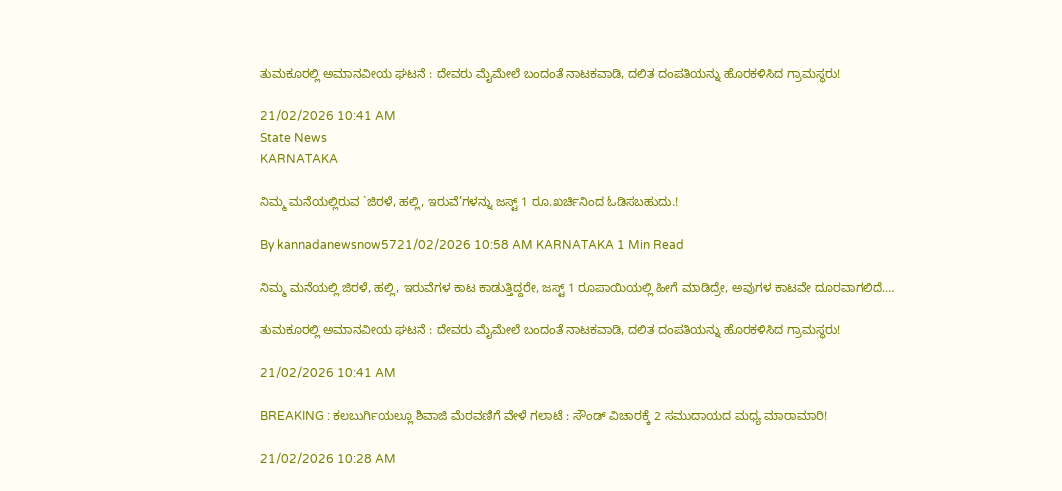ತುಮಕೂರಲ್ಲಿ ಅಮಾನವೀಯ ಘಟನೆ : ದೇವರು ಮೈಮೇಲೆ ಬಂದಂತೆ ನಾಟಕವಾಡಿ, ದಲಿತ ದಂಪತಿಯನ್ನು ಹೊರಕಳಿಸಿದ ಗ್ರಾಮಸ್ಥರು!

21/02/2026 10:41 AM
State News
KARNATAKA

ನಿಮ್ಮ ಮನೆಯಲ್ಲಿರುವ `ಜಿರಳೆ, ಹಲ್ಲಿ, ಇರುವೆ’ಗಳನ್ನು ಜಸ್ಟ್ 1 ರೂ.ಖರ್ಚಿನಿಂದ ಓಡಿಸಬಹುದು.!

By kannadanewsnow5721/02/2026 10:58 AM KARNATAKA 1 Min Read

ನಿಮ್ಮ ಮನೆಯಲ್ಲಿ ಜಿರಳೆ, ಹಲ್ಲಿ, ಇರುವೆಗಳ ಕಾಟ ಕಾಡುತ್ತಿದ್ದರೇ, ಜಸ್ಟ್ 1 ರೂಪಾಯಿಯಲ್ಲಿ ಹೀಗೆ ಮಾಡಿದ್ರೇ, ಅವುಗಳ ಕಾಟವೇ ದೂರವಾಗಲಿದೆ.…

ತುಮಕೂರಲ್ಲಿ ಅಮಾನವೀಯ ಘಟನೆ : ದೇವರು ಮೈಮೇಲೆ ಬಂದಂತೆ ನಾಟಕವಾಡಿ, ದಲಿತ ದಂಪತಿಯನ್ನು ಹೊರಕಳಿಸಿದ ಗ್ರಾಮಸ್ಥರು!

21/02/2026 10:41 AM

BREAKING : ಕಲಬುರ್ಗಿಯಲ್ಲೂ ಶಿವಾಜಿ ಮೆರವಣಿಗೆ ವೇಳೆ ಗಲಾಟೆ : ಸೌಂಡ್ ವಿಚಾರಕ್ಕೆ 2 ಸಮುದಾಯದ ಮಧ್ಯ ಮಾರಾಮಾರಿ!

21/02/2026 10:28 AM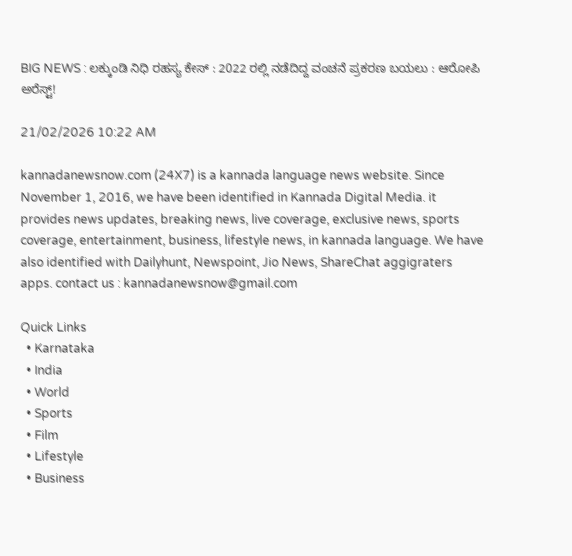BIG NEWS : ಲಕ್ಕುಂಡಿ ನಿಧಿ ರಹಸ್ಯ ಕೇಸ್ : 2022 ರಲ್ಲಿ ನಡೆದಿದ್ದ ವಂಚನೆ ಪ್ರಕರಣ ಬಯಲು : ಆರೋಪಿ ಅರೆಸ್ಟ್!

21/02/2026 10:22 AM

kannadanewsnow.com (24X7) is a kannada language news website. Since November 1, 2016, we have been identified in Kannada Digital Media. it provides news updates, breaking news, live coverage, exclusive news, sports coverage, entertainment, business, lifestyle news, in kannada language. We have also identified with Dailyhunt, Newspoint, Jio News, ShareChat aggigraters apps. contact us : kannadanewsnow@gmail.com

Quick Links
  • Karnataka
  • India
  • World
  • Sports
  • Film
  • Lifestyle
  • Business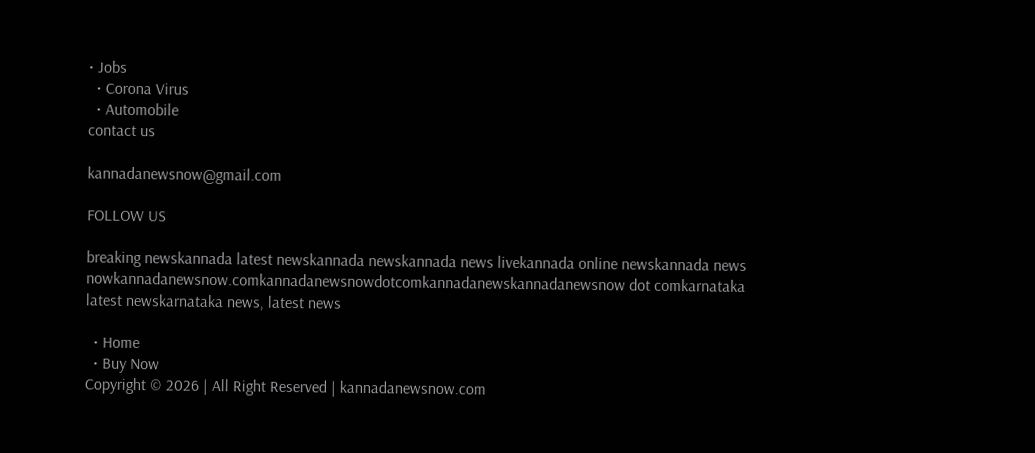• Jobs
  • Corona Virus
  • Automobile
contact us

kannadanewsnow@gmail.com

FOLLOW US

breaking newskannada latest newskannada newskannada news livekannada online newskannada news nowkannadanewsnow.comkannadanewsnowdotcomkannadanewskannadanewsnow dot comkarnataka latest newskarnataka news, latest news

  • Home
  • Buy Now
Copyright © 2026 | All Right Reserved | kannadanewsnow.com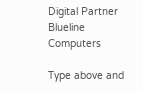Digital Partner Blueline Computers

Type above and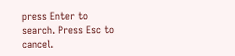press Enter to search. Press Esc to cancel.